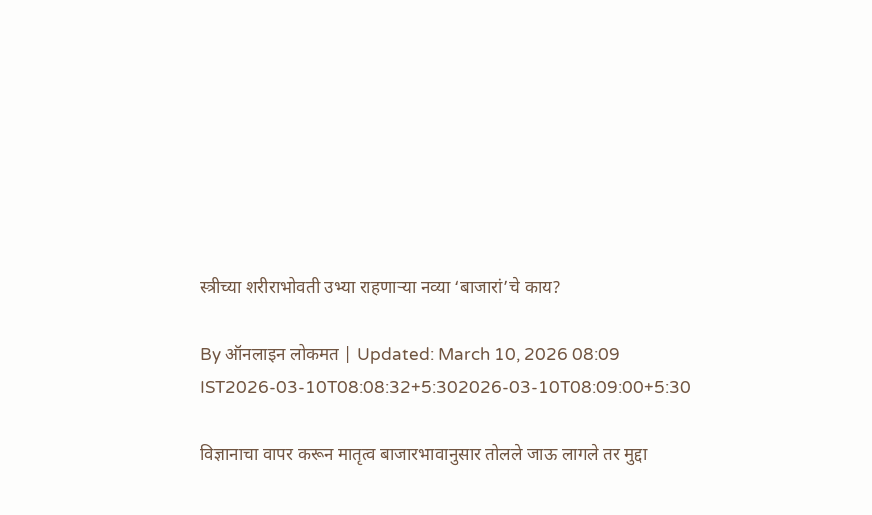स्त्रीच्या शरीराभोवती उभ्या राहणाऱ्या नव्या ‘बाजारां’चे काय?

By ऑनलाइन लोकमत | Updated: March 10, 2026 08:09 IST2026-03-10T08:08:32+5:302026-03-10T08:09:00+5:30

विज्ञानाचा वापर करून मातृत्व बाजारभावानुसार तोलले जाऊ लागले तर मुद्दा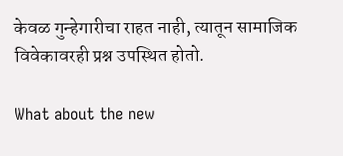केवळ गुन्हेगारीचा राहत नाही, त्यातून सामाजिक विवेकावरही प्रश्न उपस्थित होतो.

What about the new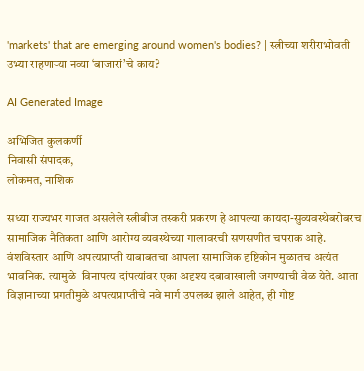'markets' that are emerging around women's bodies? | स्त्रीच्या शरीराभोवती उभ्या राहणाऱ्या नव्या ‘बाजारां’चे काय?

AI Generated Image

अभिजित कुलकर्णी
निवासी संपादक,
लोकमत, नाशिक

सध्या राज्यभर गाजत असलेले स्त्रीबीज तस्करी प्रकरण हे आपल्या कायदा-सुव्यवस्थेबरोबरच सामाजिक नैतिकता आणि आरोग्य व्यवस्थेच्या गालावरची सणसणीत चपराक आहे. वंशविस्तार आणि अपत्यप्राप्ती याबाबतचा आपला सामाजिक दृष्टिकोन मुळातच अत्यंत भावनिक. त्यामुळे  विनापत्य दांपत्यांवर एका अदृश्य दबावाखाली जगण्याची वेळ येते. आता विज्ञानाच्या प्रगतीमुळे अपत्यप्राप्तीचे नवे मार्ग उपलब्ध झाले आहेत, ही गोष्ट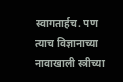स्वागतार्हच. पण त्याच विज्ञानाच्या नावाखाली स्त्रीच्या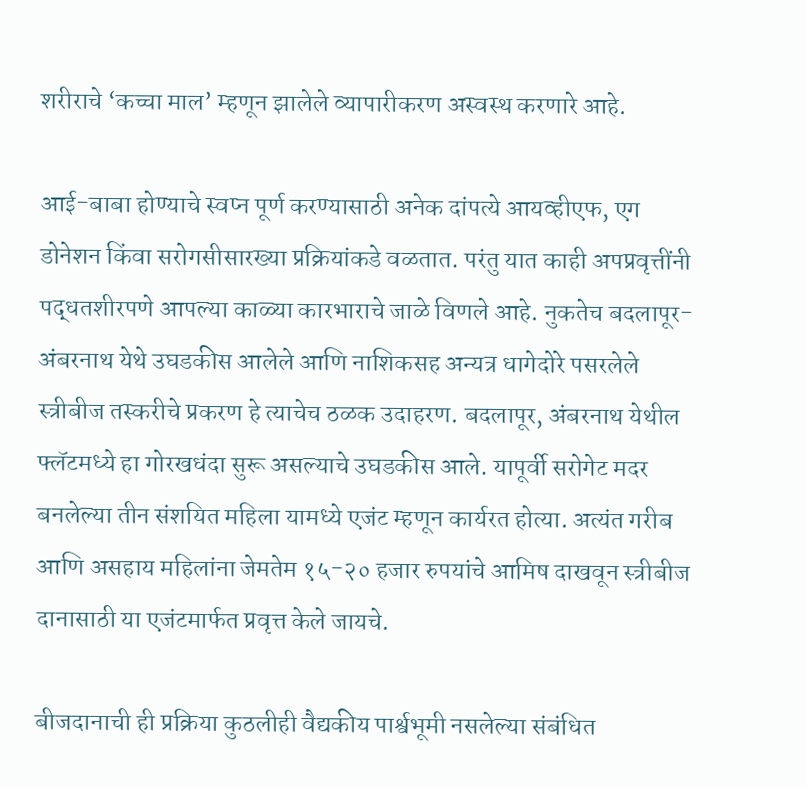शरीराचे ‘कच्चा माल’ म्हणून झालेले व्यापारीकरण अस्वस्थ करणारे आहे.

आई-बाबा होण्याचे स्वप्न पूर्ण करण्यासाठी अनेक दांपत्ये आयव्हीएफ, एग डोनेशन किंवा सरोगसीसारख्या प्रक्रियांकडे वळतात. परंतु यात काही अपप्रवृत्तींनी पद्धतशीरपणे आपल्या काळ्या कारभाराचे जाळे विणले आहे. नुकतेच बदलापूर-अंबरनाथ येथे उघडकीस आलेले आणि नाशिकसह अन्यत्र धागेदोरे पसरलेले स्त्रीबीज तस्करीचे प्रकरण हे त्याचेच ठळक उदाहरण. बदलापूर, अंबरनाथ येथील फ्लॅटमध्ये हा गोरखधंदा सुरू असल्याचे उघडकीस आले. यापूर्वी सरोगेट मदर बनलेल्या तीन संशयित महिला यामध्ये एजंट म्हणून कार्यरत होत्या. अत्यंत गरीब आणि असहाय महिलांना जेमतेम १५-२० हजार रुपयांचे आमिष दाखवून स्त्रीबीज दानासाठी या एजंटमार्फत प्रवृत्त केले जायचे.

बीजदानाची ही प्रक्रिया कुठलीही वैद्यकीय पार्श्वभूमी नसलेल्या संबंधित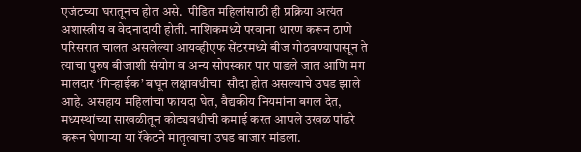एजंटच्या घरातूनच होत असे.  पीडित महिलांसाठी ही प्रक्रिया अत्यंत अशास्त्रीय व वेदनादायी होती. नाशिकमध्ये परवाना धारण करून ठाणे परिसरात चालत असलेल्या आयव्हीएफ सेंटरमध्ये बीज गोठवण्यापासून ते त्याचा पुरुष बीजाशी संयोग व अन्य सोपस्कार पार पाडले जात आणि मग मालदार ‘गिऱ्हाईक’ बघून लक्षावधीचा  सौदा होत असल्याचे उघड झाले आहे. असहाय महिलांचा फायदा घेत, वैद्यकीय नियमांना बगल देत, मध्यस्थांच्या साखळीतून कोट्यवधीची कमाई करत आपले उखळ पांढरे करून घेणाऱ्या या रॅकेटने मातृत्वाचा उघड बाजार मांडला.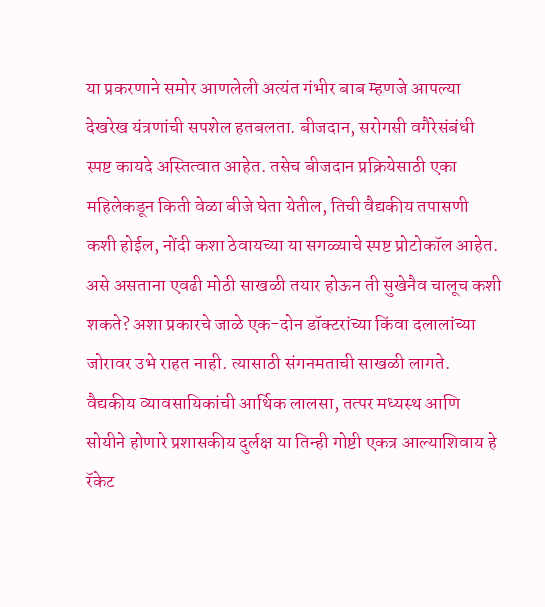या प्रकरणाने समोर आणलेली अत्यंत गंभीर बाब म्हणजे आपल्या देखरेख यंत्रणांची सपशेल हतबलता. बीजदान, सरोगसी वगैरेसंबंधी स्पष्ट कायदे अस्तित्वात आहेत. तसेच बीजदान प्रक्रियेसाठी एका महिलेकडून किती वेळा बीजे घेता येतील, तिची वैद्यकीय तपासणी कशी होईल, नोंदी कशा ठेवायच्या या सगळ्याचे स्पष्ट प्रोटोकॉल आहेत. असे असताना एवढी मोठी साखळी तयार होऊन ती सुखेनैव चालूच कशी शकते? अशा प्रकारचे जाळे एक-दोन डॉक्टरांच्या किंवा दलालांच्या जोरावर उभे राहत नाही. त्यासाठी संगनमताची साखळी लागते. वैद्यकीय व्यावसायिकांची आर्थिक लालसा, तत्पर मध्यस्थ आणि सोयीने होणारे प्रशासकीय दुर्लक्ष या तिन्ही गोष्टी एकत्र आल्याशिवाय हे रॅकेट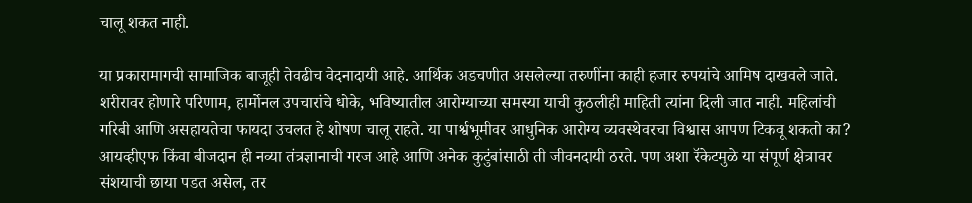चालू शकत नाही.

या प्रकारामागची सामाजिक बाजूही तेवढीच वेदनादायी आहे. आर्थिक अडचणीत असलेल्या तरुणींना काही हजार रुपयांचे आमिष दाखवले जाते. शरीरावर होणारे परिणाम, हार्मोनल उपचारांचे धोके, भविष्यातील आरोग्याच्या समस्या याची कुठलीही माहिती त्यांना दिली जात नाही. महिलांची गरिबी आणि असहायतेचा फायदा उचलत हे शोषण चालू राहते. या पार्श्वभूमीवर आधुनिक आरोग्य व्यवस्थेवरचा विश्वास आपण टिकवू शकतो का? आयव्हीएफ किंवा बीजदान ही नव्या तंत्रज्ञानाची गरज आहे आणि अनेक कुटुंबांसाठी ती जीवनदायी ठरते. पण अशा रॅकेटमुळे या संपूर्ण क्षेत्रावर संशयाची छाया पडत असेल, तर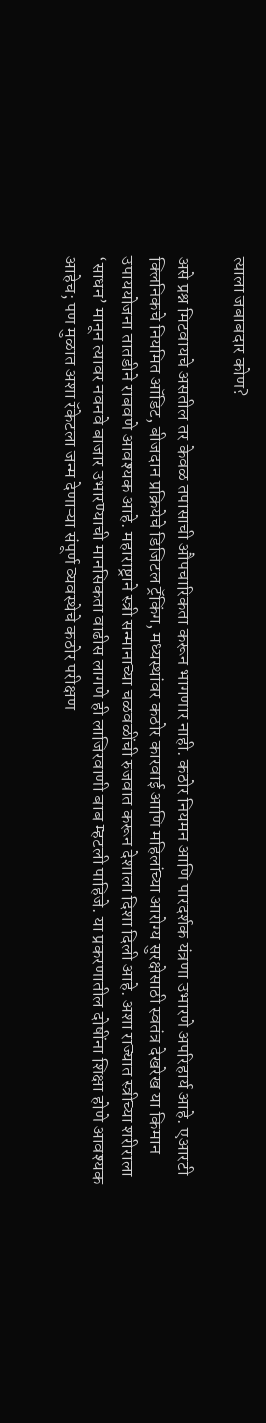त्याला जबाबदार कोण?

असे प्रश्न मिटवायचे असतील तर केवळ तपासाची औपचारिकता करून भागणार नाही. कठोर नियमन आणि पारदर्शक यंत्रणा उभारणे अपरिहार्य आहे. एआरटी क्लिनिकचे नियमित ऑडिट, बीजदान प्रक्रियेचे डिजिटल ट्रॅकिंग, मध्यस्थांवर कठोर कारवाई आणि महिलांच्या आरोग्य सुरक्षेसाठी स्वतंत्र देखरेख या किमान उपाययोजना तातडीने राबवणे आवश्यक आहे. महाराष्ट्राने स्त्री सन्मानाच्या चळवळींची रुजवात करून देशाला दिशा दिली आहे. अशा राज्यात स्त्रीच्या शरीराला ‘साधन’ मानून त्यावर नवनवे बाजार उभारण्याची मानसिकता वाढीस लागणे ही लाजिरवाणी बाब म्हटली पाहिजे. या प्रकरणातील दोषींना शिक्षा होणे आवश्यक आहेच; पण मुळात अशा रॅकेटला जन्म देणाऱ्या संपूर्ण व्यवस्थेचे कठोर परीक्षण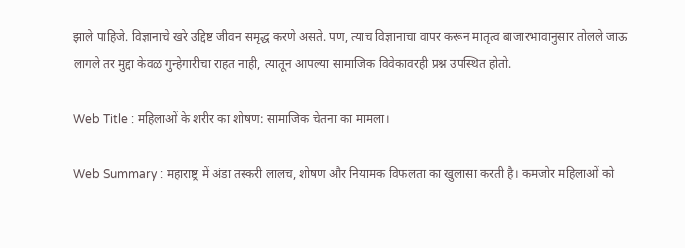झाले पाहिजे. विज्ञानाचे खरे उद्दिष्ट जीवन समृद्ध करणे असते. पण, त्याच विज्ञानाचा वापर करून मातृत्व बाजारभावानुसार तोलले जाऊ लागले तर मुद्दा केवळ गुन्हेगारीचा राहत नाही, त्यातून आपल्या सामाजिक विवेकावरही प्रश्न उपस्थित होतो.

Web Title : महिलाओं के शरीर का शोषण: सामाजिक चेतना का मामला।

Web Summary : महाराष्ट्र में अंडा तस्करी लालच, शोषण और नियामक विफलता का खुलासा करती है। कमजोर महिलाओं को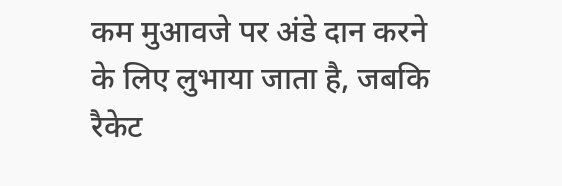कम मुआवजे पर अंडे दान करने के लिए लुभाया जाता है, जबकि रैकेट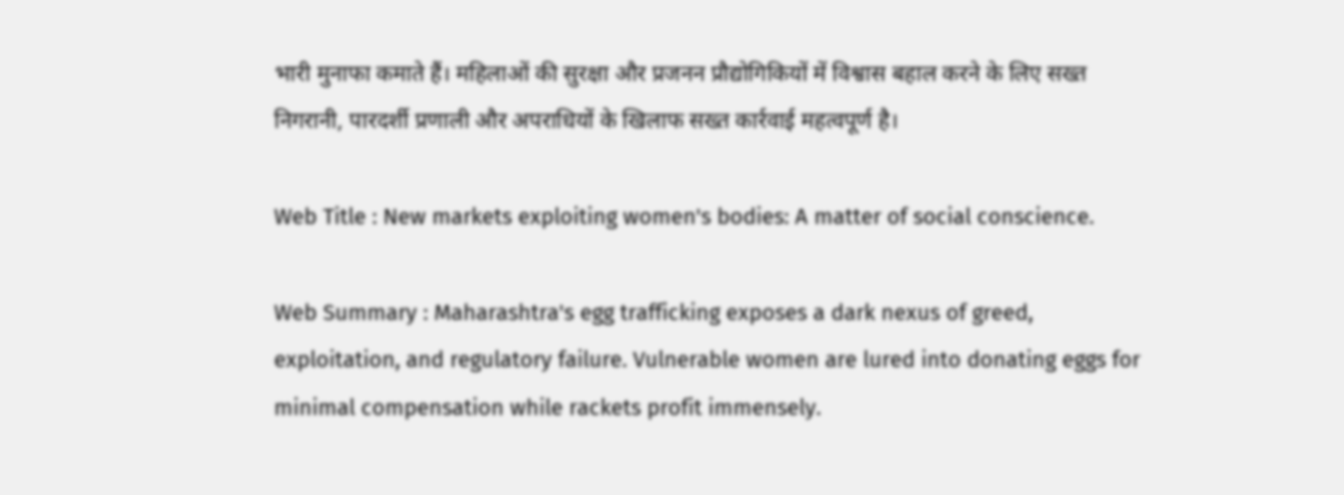भारी मुनाफा कमाते हैं। महिलाओं की सुरक्षा और प्रजनन प्रौद्योगिकियों में विश्वास बहाल करने के लिए सख्त निगरानी, पारदर्शी प्रणाली और अपराधियों के खिलाफ सख्त कार्रवाई महत्वपूर्ण है।

Web Title : New markets exploiting women's bodies: A matter of social conscience.

Web Summary : Maharashtra's egg trafficking exposes a dark nexus of greed, exploitation, and regulatory failure. Vulnerable women are lured into donating eggs for minimal compensation while rackets profit immensely.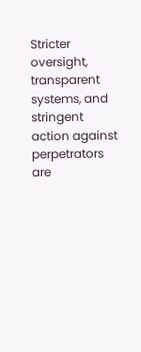Stricter oversight, transparent systems, and stringent action against perpetrators are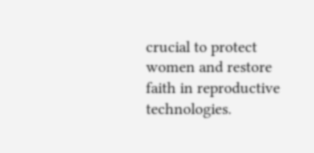crucial to protect women and restore faith in reproductive technologies.